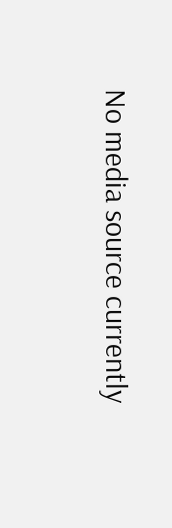No media source currently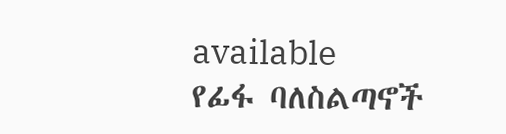available
የፊፋ ባለስልጣኖች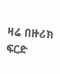ዛሬ በዙሪክ ፍርድ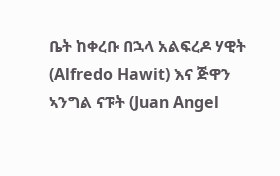ቤት ከቀረቡ በኋላ አልፍረዶ ሃዊት (Alfredo Hawit) እና ጅዋን ኣንግል ናፑት (Juan Angel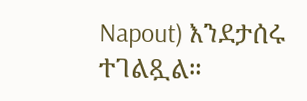Napout) እንደታሰሩ ተገልጿል።